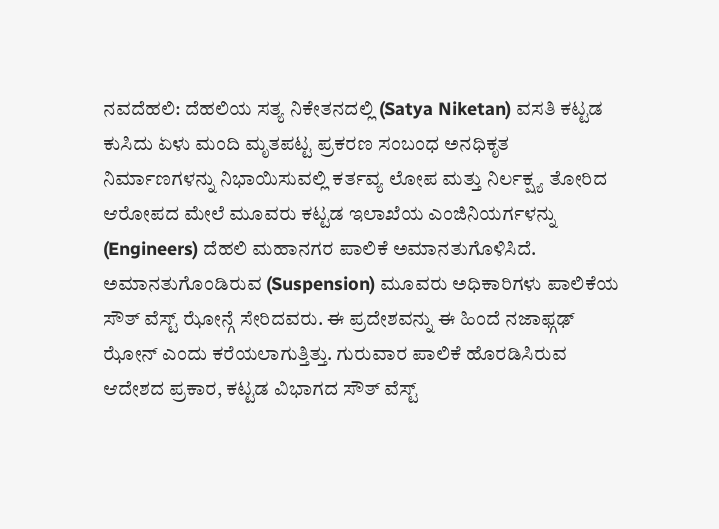ನವದೆಹಲಿ: ದೆಹಲಿಯ ಸತ್ಯ ನಿಕೇತನದಲ್ಲಿ (Satya Niketan) ವಸತಿ ಕಟ್ಟಡ ಕುಸಿದು ಏಳು ಮಂದಿ ಮೃತಪಟ್ಟ ಪ್ರಕರಣ ಸಂಬಂಧ ಅನಧಿಕೃತ ನಿರ್ಮಾಣಗಳನ್ನು ನಿಭಾಯಿಸುವಲ್ಲಿ ಕರ್ತವ್ಯ ಲೋಪ ಮತ್ತು ನಿರ್ಲಕ್ಷ್ಯ ತೋರಿದ ಆರೋಪದ ಮೇಲೆ ಮೂವರು ಕಟ್ಟಡ ಇಲಾಖೆಯ ಎಂಜಿನಿಯರ್ಗಳನ್ನು (Engineers) ದೆಹಲಿ ಮಹಾನಗರ ಪಾಲಿಕೆ ಅಮಾನತುಗೊಳಿಸಿದೆ.
ಅಮಾನತುಗೊಂಡಿರುವ (Suspension) ಮೂವರು ಅಧಿಕಾರಿಗಳು ಪಾಲಿಕೆಯ ಸೌತ್ ವೆಸ್ಟ್ ಝೋನ್ಗೆ ಸೇರಿದವರು. ಈ ಪ್ರದೇಶವನ್ನು ಈ ಹಿಂದೆ ನಜಾಫ್ಗಢ್ ಝೋನ್ ಎಂದು ಕರೆಯಲಾಗುತ್ತಿತ್ತು. ಗುರುವಾರ ಪಾಲಿಕೆ ಹೊರಡಿಸಿರುವ ಆದೇಶದ ಪ್ರಕಾರ, ಕಟ್ಟಡ ವಿಭಾಗದ ಸೌತ್ ವೆಸ್ಟ್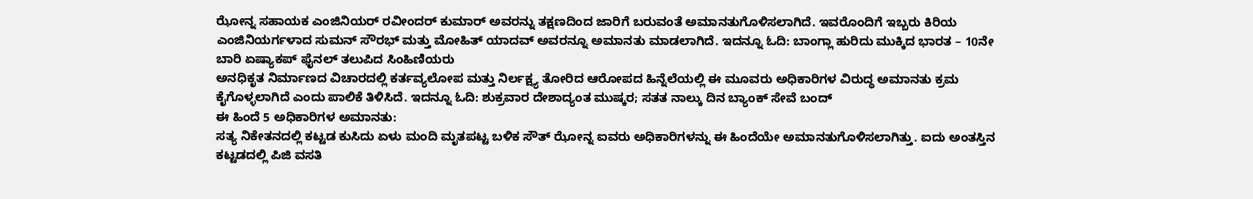ಝೋನ್ನ ಸಹಾಯಕ ಎಂಜಿನಿಯರ್ ರವೀಂದರ್ ಕುಮಾರ್ ಅವರನ್ನು ತಕ್ಷಣದಿಂದ ಜಾರಿಗೆ ಬರುವಂತೆ ಅಮಾನತುಗೊಳಿಸಲಾಗಿದೆ. ಇವರೊಂದಿಗೆ ಇಬ್ಬರು ಕಿರಿಯ ಎಂಜಿನಿಯರ್ಗಳಾದ ಸುಮನ್ ಸೌರಭ್ ಮತ್ತು ಮೋಹಿತ್ ಯಾದವ್ ಅವರನ್ನೂ ಅಮಾನತು ಮಾಡಲಾಗಿದೆ. ಇದನ್ನೂ ಓದಿ: ಬಾಂಗ್ಲಾ ಹುರಿದು ಮುಕ್ಕಿದ ಭಾರತ – 10ನೇ ಬಾರಿ ಏಷ್ಯಾಕಪ್ ಫೈನಲ್ ತಲುಪಿದ ಸಿಂಹಿಣಿಯರು
ಅನಧಿಕೃತ ನಿರ್ಮಾಣದ ವಿಚಾರದಲ್ಲಿ ಕರ್ತವ್ಯಲೋಪ ಮತ್ತು ನಿರ್ಲಕ್ಷ್ಯ ತೋರಿದ ಆರೋಪದ ಹಿನ್ನೆಲೆಯಲ್ಲಿ ಈ ಮೂವರು ಅಧಿಕಾರಿಗಳ ವಿರುದ್ಧ ಅಮಾನತು ಕ್ರಮ ಕೈಗೊಳ್ಳಲಾಗಿದೆ ಎಂದು ಪಾಲಿಕೆ ತಿಳಿಸಿದೆ. ಇದನ್ನೂ ಓದಿ: ಶುಕ್ರವಾರ ದೇಶಾದ್ಯಂತ ಮುಷ್ಕರ; ಸತತ ನಾಲ್ಕು ದಿನ ಬ್ಯಾಂಕ್ ಸೇವೆ ಬಂದ್
ಈ ಹಿಂದೆ 5 ಅಧಿಕಾರಿಗಳ ಅಮಾನತು:
ಸತ್ಯ ನಿಕೇತನದಲ್ಲಿ ಕಟ್ಟಡ ಕುಸಿದು ಏಳು ಮಂದಿ ಮೃತಪಟ್ಟ ಬಳಿಕ ಸೌತ್ ಝೋನ್ನ ಐವರು ಅಧಿಕಾರಿಗಳನ್ನು ಈ ಹಿಂದೆಯೇ ಅಮಾನತುಗೊಳಿಸಲಾಗಿತ್ತು. ಐದು ಅಂತಸ್ತಿನ ಕಟ್ಟಡದಲ್ಲಿ ಪಿಜಿ ವಸತಿ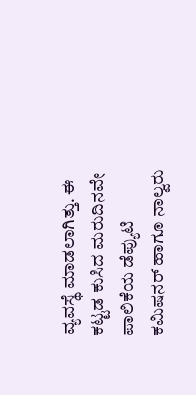ವ್ಯವಸ್ಥೆ ಮಾಡಲಾಗಿತ್ತು. ಈ ಕಟ್ಟಡ ಕುಸಿದ ಮರುದಿನವೇ ಪಾಲಿಕೆಯ ಡೆಪ್ಯುಟಿ ಕಮಿಷನರ್ ಹಾಗೂ ನಾಲ್ವರು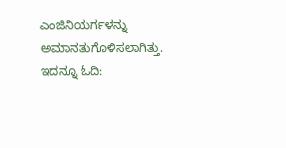ಎಂಜಿನಿಯರ್ಗಳನ್ನು ಅಮಾನತುಗೊಳಿಸಲಾಗಿತ್ತು. ಇದನ್ನೂ ಓದಿ: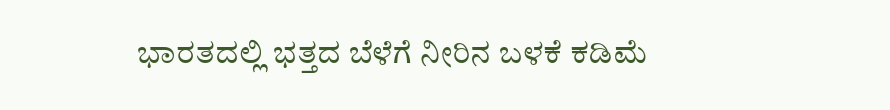ಭಾರತದಲ್ಲಿ ಭತ್ತದ ಬೆಳೆಗೆ ನೀರಿನ ಬಳಕೆ ಕಡಿಮೆ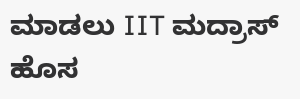ಮಾಡಲು IIT ಮದ್ರಾಸ್ ಹೊಸ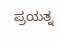ಪ್ರಯತ್ನ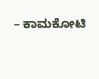– ಕಾಮಕೋಟಿ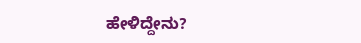ಹೇಳಿದ್ದೇನು?